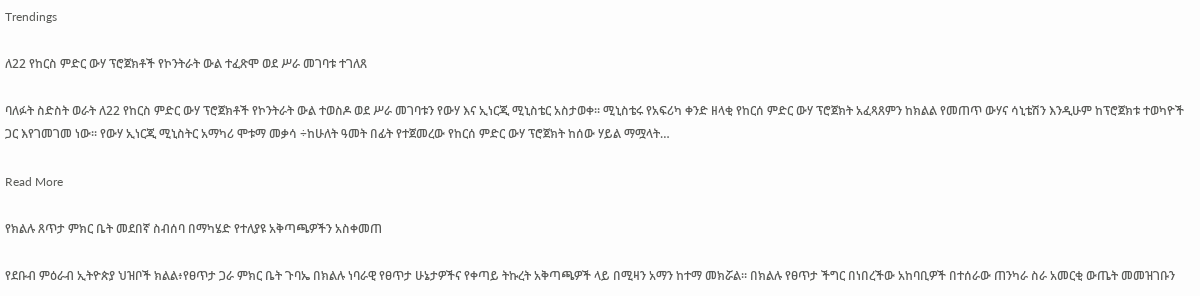Trendings

ለ22 የከርስ ምድር ውሃ ፕሮጀክቶች የኮንትራት ውል ተፈጽሞ ወደ ሥራ መገባቱ ተገለጸ

ባለፉት ስድስት ወራት ለ22 የከርስ ምድር ውሃ ፕሮጀክቶች የኮንትራት ውል ተወስዶ ወደ ሥራ መገባቱን የውሃ እና ኢነርጂ ሚኒስቴር አስታወቀ፡፡ ሚኒስቴሩ የአፍሪካ ቀንድ ዘላቂ የከርሰ ምድር ውሃ ፕሮጀክት አፈጻጸምን ከክልል የመጠጥ ውሃና ሳኒቴሽን እንዲሁም ከፕሮጀክቱ ተወካዮች ጋር እየገመገመ ነው፡፡ የውሃ ኢነርጂ ሚኒስትር አማካሪ ሞቱማ መቃሳ ÷ከሁለት ዓመት በፊት የተጀመረው የከርሰ ምድር ውሃ ፕሮጀክት ከሰው ሃይል ማሟላት…

Read More

የክልሉ ጸጥታ ምክር ቤት መደበኛ ስብሰባ በማካሄድ የተለያዩ አቅጣጫዎችን አስቀመጠ

የደቡብ ምዕራብ ኢትዮጵያ ህዝቦች ክልል፥የፀጥታ ጋራ ምክር ቤት ጉባኤ በክልሉ ነባራዊ የፀጥታ ሁኔታዎችና የቀጣይ ትኩረት አቅጣጫዎች ላይ በሚዛን አማን ከተማ መክሯል። በክልሉ የፀጥታ ችግር በነበረችው አከባቢዎች በተሰራው ጠንካራ ስራ አመርቂ ውጤት መመዝገቡን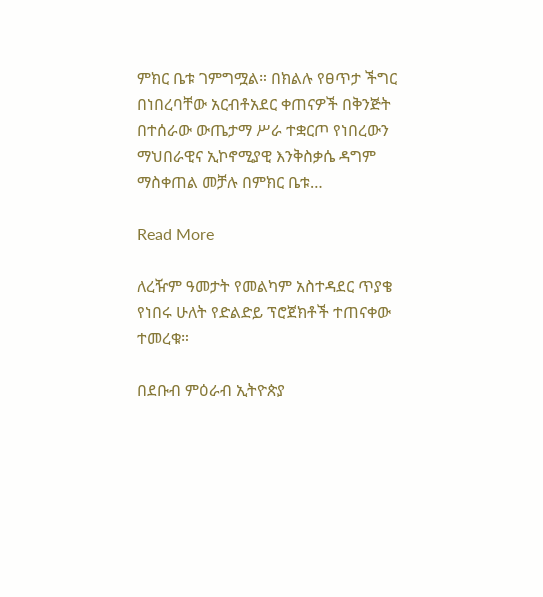ምክር ቤቱ ገምግሟል። በክልሉ የፀጥታ ችግር በነበረባቸው አርብቶአደር ቀጠናዎች በቅንጅት በተሰራው ውጤታማ ሥራ ተቋርጦ የነበረውን ማህበራዊና ኢኮኖሚያዊ እንቅስቃሴ ዳግም ማስቀጠል መቻሉ በምክር ቤቱ…

Read More

ለረዥም ዓመታት የመልካም አስተዳደር ጥያቄ የነበሩ ሁለት የድልድይ ፕሮጀክቶች ተጠናቀው ተመረቁ።

በደቡብ ምዕራብ ኢትዮጵያ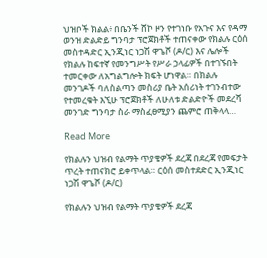ህዝቦች ክልል፥ በቤንች ሸኮ ዞን የተገነቡ የአጉና እና የዳማ ወንዝ ድልድይ ግንባታ ፕሮጀክቶች ተጠናቀው የክልሉ ርዕሰ መስተዳድር ኢንጂነር ነጋሽ ዋጌሾ (ዶ/ር) እና ሌሎች የክልሉ ከፍተኛ የመንግሥት የሥራ ኃላፊዎች በተገኙበት ተመርቀው ለአግልግሎት ክፍት ሆነዋል። በክልሉ መንገዶች ባለስልጣን መስሪያ ቤት አሰሪነት ተገንብተው የተመረቁት እኚሁ ፕሮጀክቶች ለሁለቱ ድልድዮች መደረሻ መንገድ ግንባታ ስራ ማስፈፀሚያን ጨምሮ ጠቅላላ…

Read More

የክልሉን ህዝብ የልማት ጥያቄዎች ደረጃ በደረጃ የመፍታት ጥረት ተጠናክሮ ይቀጥላል። ርዕሰ መስተደድር ኢንጂነር ነጋሽ ዋጌሾ (ዶ/ር)

የክልሉን ህዝብ የልማት ጥያቄዎች ደረጃ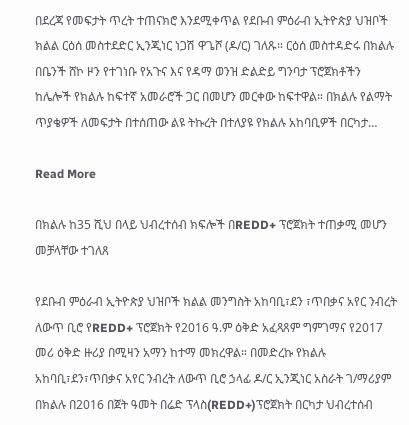በደረጃ የመፍታት ጥረት ተጠናክሮ እንደሚቀጥል የደቡብ ምዕራብ ኢትዮጵያ ህዝቦች ክልል ርዕሰ መስተደድር ኢንጂነር ነጋሽ ዋጌሾ (ዶ/ር) ገለጹ። ርዕሰ መስተዳድሩ በክልሉ በቤንች ሸኮ ዞን የተገነቡ የአጉና እና የዳማ ወንዝ ድልድይ ግንባታ ፕሮጀክቶችን ከሌሎች የክልሉ ከፍተኛ አመራሮች ጋር በመሆን መርቀው ከፍተዋል። በክልሉ የልማት ጥያቄዎች ለመፍታት በተሰጠው ልዩ ትኩረት በተለያዩ የክልሉ አከባቢዎች በርካታ…

Read More

በክልሉ ከ35 ሺህ በላይ ህብረተሰብ ክፍሎች በREDD+ ፕሮጀክት ተጠቃሚ መሆን መቻላቸው ተገለጸ

የደቡብ ምዕራብ ኢትዮጵያ ህዝቦች ክልል መንግስት አከባቢ፣ደን ፣ጥበቃና አየር ንብረት ለውጥ ቢሮ የREDD+ ፕሮጀክት የ2016 ዓ.ም ዕቅድ አፈጻጸም ግምገማና የ2017 መሪ ዕቅድ ዙሪያ በሚዛን አማን ከተማ መክረዋል። በመድረኩ የክልሉ አከባቢ፣ደን፣ጥበቃና አየር ንብረት ለውጥ ቢሮ ኃላፊ ዶ/ር ኢንጂነር አስራት ገ/ማሪያም በክልሉ በ2016 በጀት ዓመት በሬድ ፕላስ(REDD+)ፕሮጀክት በርካታ ህብረተሰብ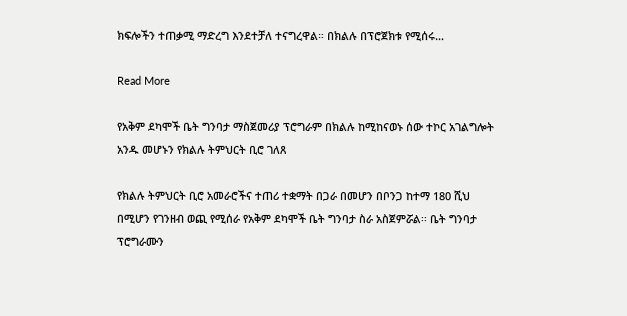ክፍሎችን ተጠቃሚ ማድረግ እንደተቻለ ተናግረዋል። በክልሉ በፕሮጀክቱ የሚሰሩ…

Read More

የአቅም ደካሞች ቤት ግንባታ ማስጀመሪያ ፕሮግራም በክልሉ ከሚከናወኑ ሰው ተኮር አገልግሎት አንዱ መሆኑን የክልሉ ትምህርት ቢሮ ገለጸ

የክልሉ ትምህርት ቢሮ አመራሮችና ተጠሪ ተቋማት በጋራ በመሆን በቦንጋ ከተማ 180 ሺህ በሚሆን የገንዘብ ወጪ የሚሰራ የአቅም ደካሞች ቤት ግንባታ ስራ አስጀምሯል፡፡ ቤት ግንባታ ፕሮግራሙን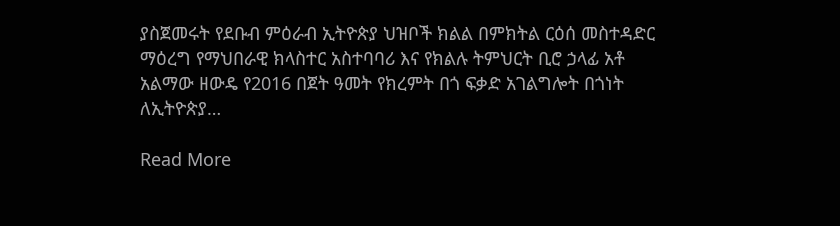ያስጀመሩት የደቡብ ምዕራብ ኢትዮጵያ ህዝቦች ክልል በምክትል ርዕሰ መስተዳድር ማዕረግ የማህበራዊ ክላስተር አስተባባሪ እና የክልሉ ትምህርት ቢሮ ኃላፊ አቶ አልማው ዘውዴ የ2016 በጀት ዓመት የክረምት በጎ ፍቃድ አገልግሎት በጎነት ለኢትዮጵያ…

Read More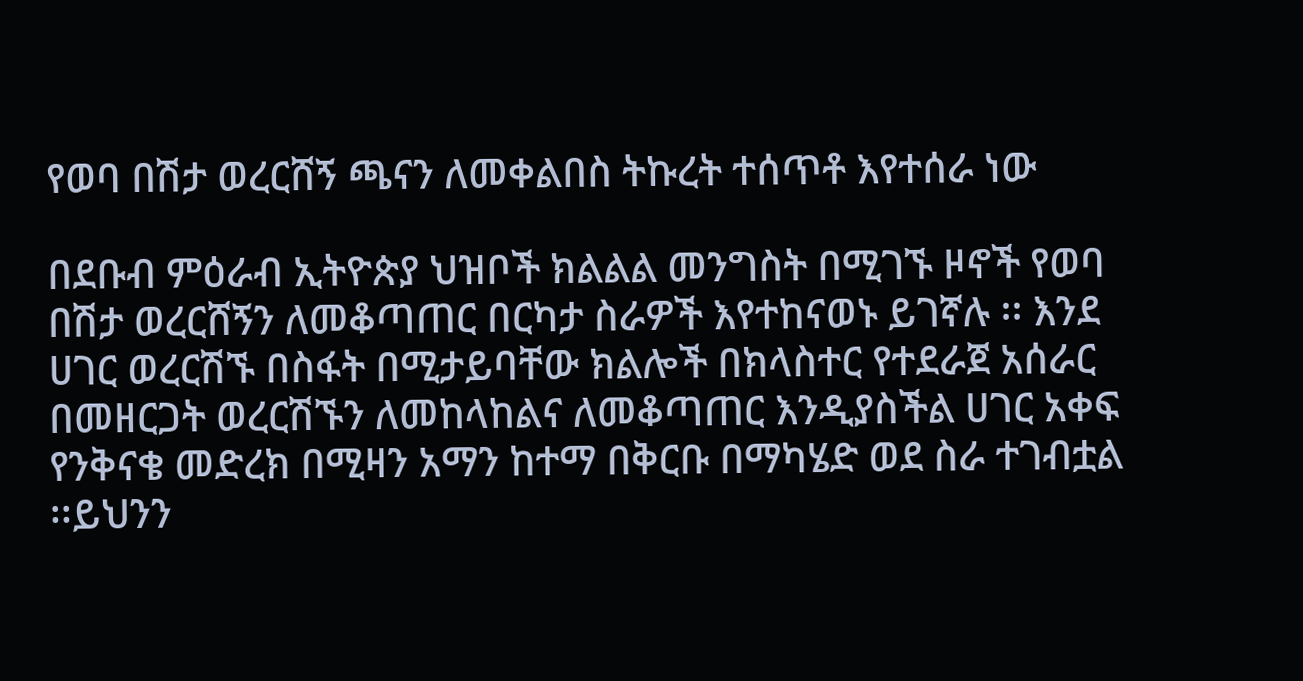የወባ በሽታ ወረርሸኝ ጫናን ለመቀልበስ ትኩረት ተሰጥቶ እየተሰራ ነው

በደቡብ ምዕራብ ኢትዮጵያ ህዝቦች ክልልል መንግስት በሚገኙ ዞኖች የወባ በሽታ ወረርሸኝን ለመቆጣጠር በርካታ ስራዎች እየተከናወኑ ይገኛሉ ፡፡ እንደ ሀገር ወረርሽኙ በስፋት በሚታይባቸው ክልሎች በክላስተር የተደራጀ አሰራር በመዘርጋት ወረርሽኙን ለመከላከልና ለመቆጣጠር እንዲያስችል ሀገር አቀፍ የንቅናቄ መድረክ በሚዛን አማን ከተማ በቅርቡ በማካሄድ ወደ ስራ ተገብቷል ፡፡ይህንን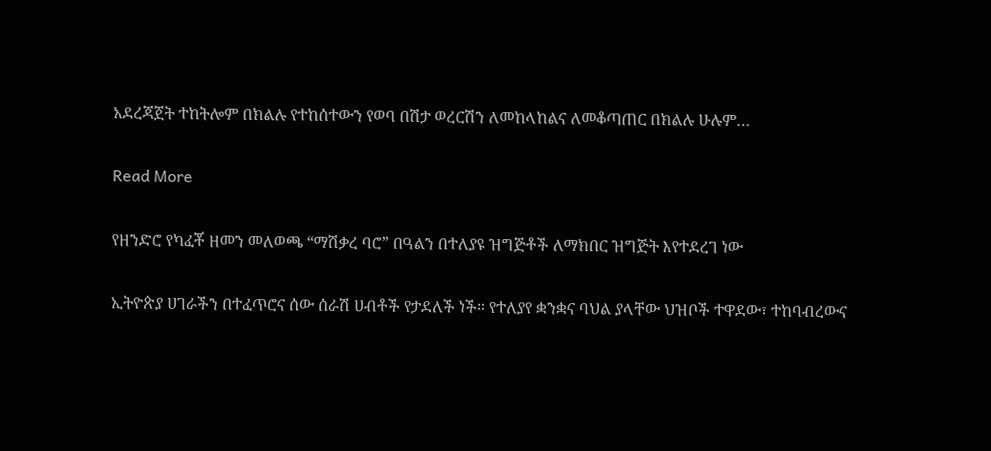አደረጃጀት ተከትሎም በክልሉ የተከሰተውን የወባ በሽታ ወረርሽን ለመከላከልና ለመቆጣጠር በክልሉ ሁሉም…

Read More

የዘንድሮ የካፈቾ ዘመን መለወጫ “ማሽቃረ ባሮ” በዓልን በተለያዩ ዝግጅቶች ለማክበር ዝግጅት እየተደረገ ነው

ኢትዮጵያ ሀገራችን በተፈጥሮና ሰው ሰራሽ ሀብቶች የታደለች ነች። የተለያየ ቋንቋና ባህል ያላቸው ህዝቦች ተዋደው፣ ተከባብረውና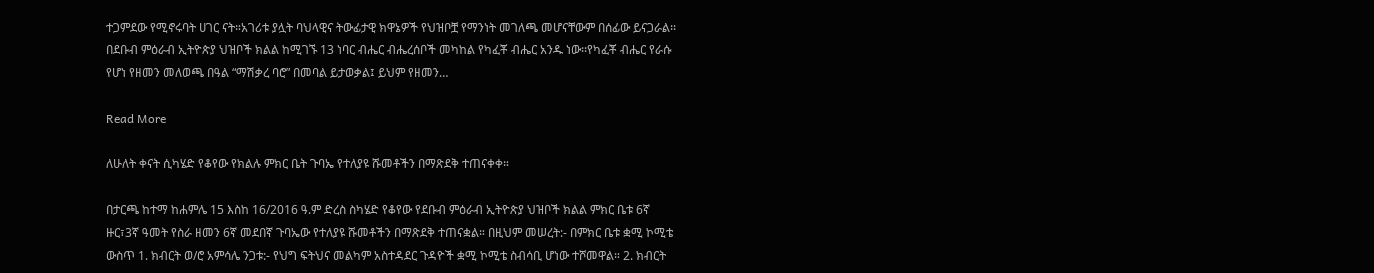ተጋምደው የሚኖሩባት ሀገር ናት።አገሪቱ ያሏት ባህላዊና ትውፊታዊ ክዋኔዎች የህዝቦቿ የማንነት መገለጫ መሆናቸውም በሰፊው ይናጋራል፡፡በደቡብ ምዕራብ ኢትዮጵያ ህዝቦች ክልል ከሚገኙ 13 ነባር ብሔር ብሔረሰቦች መካከል የካፈቾ ብሔር አንዱ ነው፡፡የካፈቾ ብሔር የራሱ የሆነ የዘመን መለወጫ በዓል “ማሽቃረ ባሮ” በመባል ይታወቃል፤ ይህም የዘመን…

Read More

ለሁለት ቀናት ሲካሄድ የቆየው የክልሉ ምክር ቤት ጉባኤ የተለያዩ ሹመቶችን በማጽደቅ ተጠናቀቀ።

በታርጫ ከተማ ከሐምሌ 15 እስከ 16/2016 ዓ.ም ድረስ ስካሄድ የቆየው የደቡብ ምዕራብ ኢትዮጵያ ህዝቦች ክልል ምክር ቤቱ 6ኛ ዙር፣3ኛ ዓመት የስራ ዘመን 6ኛ መደበኛ ጉባኤው የተለያዩ ሹመቶችን በማጽደቅ ተጠናቋል። በዚህም መሠረት:- በምክር ቤቱ ቋሚ ኮሚቴ ውስጥ 1. ክብርት ወ/ሮ አምሳሌ ንጋቱ:- የህግ ፍትህና መልካም አስተዳደር ጉዳዮች ቋሚ ኮሚቴ ስብሳቢ ሆነው ተሾመዋል። 2. ክብርት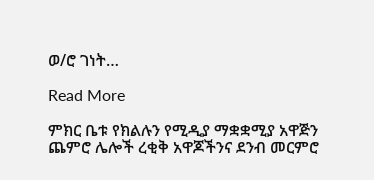ወ/ሮ ገነት…

Read More

ምክር ቤቱ የክልሉን የሚዲያ ማቋቋሚያ አዋጅን ጨምሮ ሌሎች ረቂቅ አዋጆችንና ደንብ መርምሮ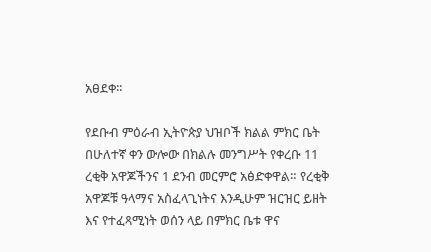አፀደቀ።

የደቡብ ምዕራብ ኢትዮጵያ ህዝቦች ክልል ምክር ቤት በሁለተኛ ቀን ውሎው በክልሉ መንግሥት የቀረቡ 11 ረቂቅ አዋጆችንና 1 ደንብ መርምሮ አፅድቀዋል። የረቂቅ አዋጆቹ ዓላማና አስፈላጊነትና እንዲሁም ዝርዝር ይዘት እና የተፈጻሚነት ወሰን ላይ በምክር ቤቱ ዋና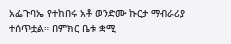አፌጉባኤ የተከበሩ አቶ ወንድሙ ኩርታ ማብራሪያ ተሰጥቷል። በምክር ቤቱ ቋሚ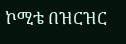ኮሚቴ በዝርዝር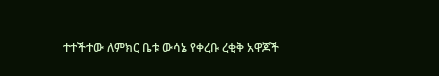ተተችተው ለምክር ቤቱ ውሳኔ የቀረቡ ረቂቅ አዋጆች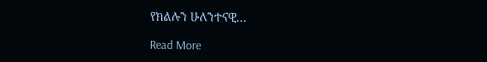የክልሉን ሁለንተናዊ…

Read More